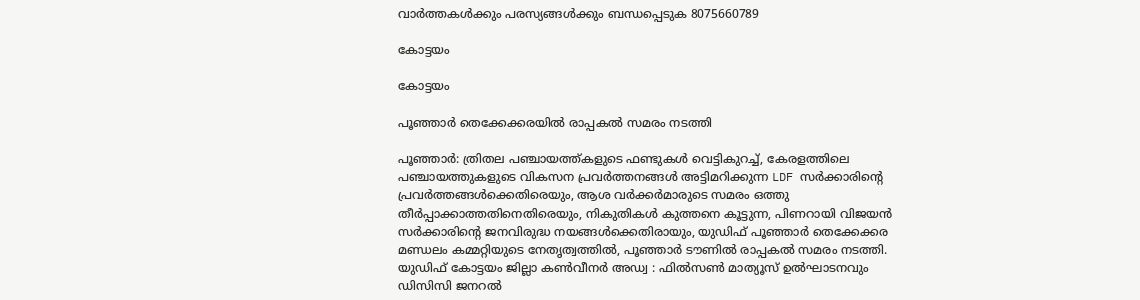വാർത്തകൾക്കും പരസ്യങ്ങൾക്കും ബന്ധപ്പെടുക 8075660789

കോട്ടയം

കോട്ടയം

പൂഞ്ഞാർ തെക്കേക്കരയിൽ രാപ്പകൽ സമരം നടത്തി

പൂഞ്ഞാർ: ത്രിതല പഞ്ചായത്ത്‌കളുടെ ഫണ്ടുകൾ വെട്ടികുറച്ച്, കേരളത്തിലെ പഞ്ചായത്തുകളുടെ വികസന പ്രവർത്തനങ്ങൾ അട്ടിമറിക്കുന്ന LDF സർക്കാരിന്റെ പ്രവർത്തങ്ങൾക്കെതിരെയും, ആശ വർക്കർമാരുടെ സമരം ഒത്തു തീർപ്പാക്കാത്തതിനെതിരെയും, നികുതികൾ കുത്തനെ കൂട്ടുന്ന, പിണറായി വിജയൻ സർക്കാരിന്റെ ജനവിരുദ്ധ നയങ്ങൾക്കെതിരായും, യുഡിഫ് പൂഞ്ഞാർ തെക്കേക്കര മണ്ഡലം കമ്മറ്റിയുടെ നേതൃത്വത്തിൽ, പൂഞ്ഞാർ ടൗണിൽ രാപ്പകൽ സമരം നടത്തി. യുഡിഫ് കോട്ടയം ജില്ലാ കൺവീനർ അഡ്വ : ഫിൽസൺ മാത്യൂസ് ഉൽഘാടനവും ഡിസിസി ജനറൽ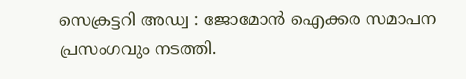സെക്രട്ടറി അഡ്വ : ജോമോൻ ഐക്കര സമാപന പ്രസംഗവും നടത്തി.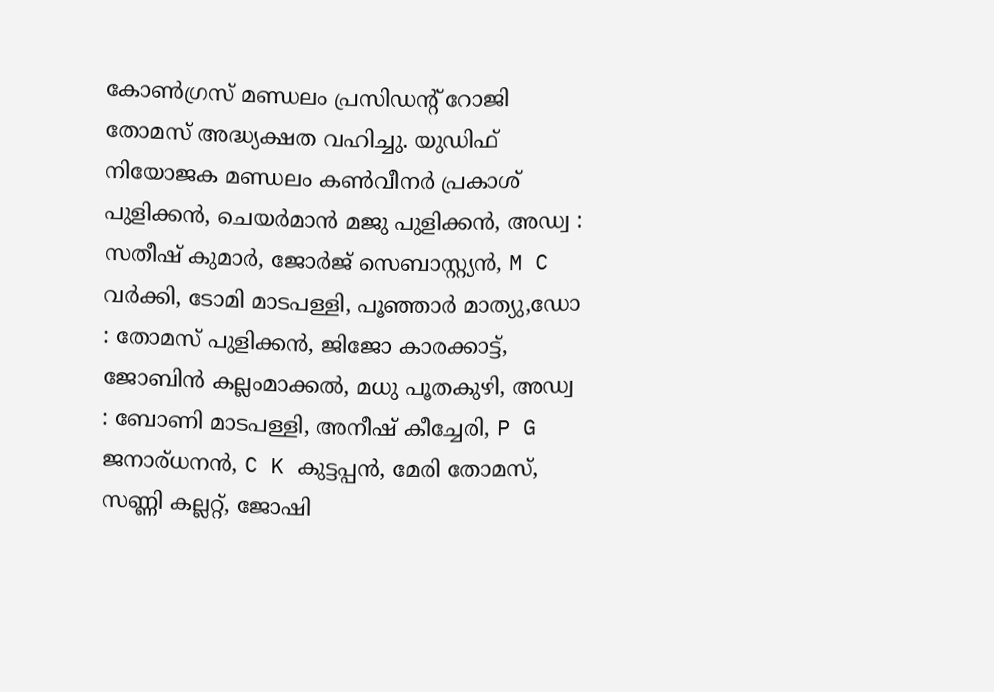കോൺഗ്രസ്‌ മണ്ഡലം പ്രസിഡന്റ്‌ റോജി തോമസ് അദ്ധ്യക്ഷത വഹിച്ചു. യുഡിഫ് നിയോജക മണ്ഡലം കൺവീനർ പ്രകാശ് പുളിക്കൻ, ചെയർമാൻ മജു പുളിക്കൻ, അഡ്വ : സതീഷ് കുമാർ, ജോർജ് സെബാസ്റ്റ്യൻ, M C വർക്കി, ടോമി മാടപള്ളി, പൂഞ്ഞാർ മാത്യു,ഡോ : തോമസ് പുളിക്കൻ, ജിജോ കാരക്കാട്ട്, ജോബിൻ കല്ലംമാക്കൽ, മധു പൂതകുഴി, അഡ്വ : ബോണി മാടപള്ളി, അനീഷ്‌ കീച്ചേരി, P G ജനാര്ധനൻ, C K കുട്ടപ്പൻ, മേരി തോമസ്, സണ്ണി കല്ലറ്റ്, ജോഷി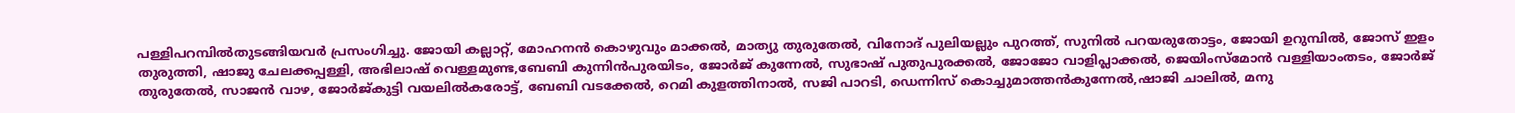പള്ളിപറമ്പിൽതുടങ്ങിയവർ പ്രസംഗിച്ചു. ജോയി കല്ലാറ്റ്, മോഹനൻ കൊഴുവും മാക്കൽ, മാത്യു തുരുതേൽ, വിനോദ് പുലിയല്ലും പുറത്ത്, സുനിൽ പറയരുതോട്ടം, ജോയി ഉറുമ്പിൽ, ജോസ് ഇളം തുരുത്തി, ഷാജു ചേലക്കപ്പള്ളി, അഭിലാഷ് വെള്ളമുണ്ട,ബേബി കുന്നിൻപുരയിടം, ജോർജ് കുന്നേൽ, സുഭാഷ് പുതുപുരക്കൽ, ജോജോ വാളിപ്ലാക്കൽ, ജെയിംസ്മോൻ വള്ളിയാംതടം, ജോർജ് തുരുതേൽ, സാജൻ വാഴ, ജോർജ്കുട്ടി വയലിൽകരോട്ട്, ബേബി വടക്കേൽ, റെമി കുളത്തിനാൽ, സജി പാറടി, ഡെന്നിസ് കൊച്ചുമാത്തൻകുന്നേൽ,ഷാജി ചാലിൽ, മനു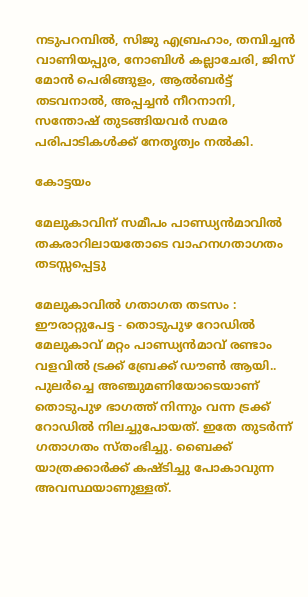നടുപറമ്പിൽ, സിജു എബ്രഹാം, തമ്പിച്ചൻ വാണിയപ്പുര, നോബിൾ കല്ലാചേരി, ജിസ് മോൻ പെരിങ്ങുളം, ആൽബർട്ട് തടവനാൽ, അപ്പച്ചൻ നീറനാനി, സന്തോഷ്‌ തുടങ്ങിയവർ സമര പരിപാടികൾക്ക് നേതൃത്വം നൽകി.

കോട്ടയം

മേലുകാവിന് സമീപം പാണ്ഡ്യൻമാവിൽ തകരാറിലായതോടെ വാഹനഗതാഗതം തടസ്സപ്പെട്ടു

മേലുകാവിൽ ഗതാഗത തടസം : ഈരാറ്റുപേട്ട - തൊടുപുഴ റോഡിൽ മേലുകാവ് മറ്റം പാണ്ഡ്യൻമാവ് രണ്ടാം വളവിൽ ട്രക്ക് ബ്രേക്ക് ഡൗൺ ആയി.. പുലർച്ചെ അഞ്ചുമണിയോടെയാണ് തൊടുപുഴ ഭാഗത്ത് നിന്നും വന്ന ട്രക്ക് റോഡിൽ നിലച്ചുപോയത്. ഇതേ തുടർന്ന് ഗതാഗതം സ്തംഭിച്ചു. ബൈക്ക് യാത്രക്കാർക്ക് കഷ്ടിച്ചു പോകാവുന്ന അവസ്ഥയാണുള്ളത്.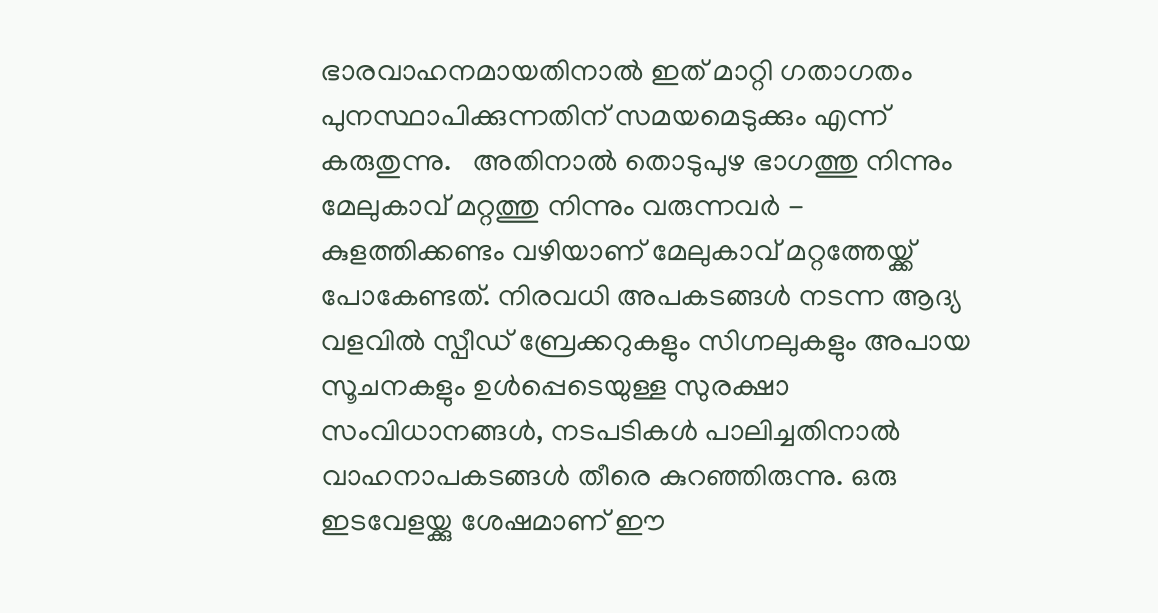ഭാരവാഹനമായതിനാൽ ഇത് മാറ്റി ഗതാഗതം പുനസ്ഥാപിക്കുന്നതിന് സമയമെടുക്കും എന്ന് കരുതുന്നു.   അതിനാൽ തൊടുപുഴ ഭാഗത്തു നിന്നും മേലുകാവ് മറ്റത്തു നിന്നും വരുന്നവർ - കുളത്തിക്കണ്ടം വഴിയാണ് മേലുകാവ് മറ്റത്തേയ്ക്ക് പോകേണ്ടത്. നിരവധി അപകടങ്ങൾ നടന്ന ആദ്യ വളവിൽ സ്പീഡ് ബ്രേക്കറുകളും സിഗ്നലുകളും അപായ സൂചനകളും ഉൾപ്പെടെയുള്ള സുരക്ഷാ സംവിധാനങ്ങൾ, നടപടികൾ പാലിച്ചതിനാൽ വാഹനാപകടങ്ങൾ തീരെ കുറഞ്ഞിരുന്നു. ഒരു ഇടവേളയ്ക്കു ശേഷമാണ് ഈ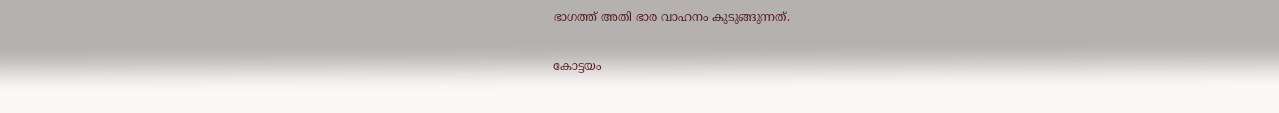ഭാഗത്ത് അതി ഭാര വാഹനം കുടുങ്ങുന്നത്.

കോട്ടയം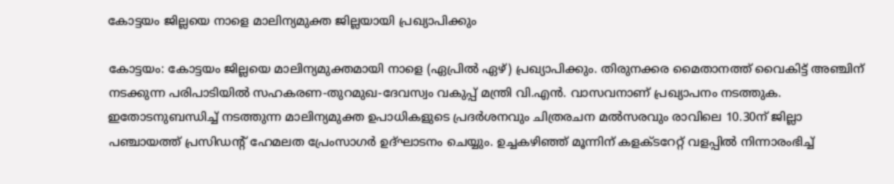കോട്ടയം ജില്ലയെ നാളെ മാലിന്യമുക്ത ജില്ലയായി പ്രഖ്യാപിക്കും

കോട്ടയം: കോട്ടയം ജില്ലയെ മാലിന്യമുക്തമായി നാളെ (ഏപ്രിൽ ഏഴ്) പ്രഖ്യാപിക്കും. തിരുനക്കര മൈതാനത്ത് വൈകിട്ട് അഞ്ചിന് നടക്കുന്ന പരിപാടിയിൽ സഹകരണ-തുറമുഖ-ദേവസ്വം വകുപ്പ് മന്ത്രി വി.എൻ. വാസവനാണ് പ്രഖ്യാപനം നടത്തുക. ഇതോടനുബന്ധിച്ച് നടത്തുന്ന മാലിന്യമുക്ത ഉപാധികളുടെ പ്രദർശനവും ചിത്രരചന മൽസരവും രാവിലെ 10.30ന് ജില്ലാ പഞ്ചായത്ത് പ്രസിഡന്റ് ഹേമലത പ്രേംസാഗർ ഉദ്ഘാടനം ചെയ്യും. ഉച്ചകഴിഞ്ഞ് മൂന്നിന് കളക്ടറേറ്റ് വളപ്പിൽ നിന്നാരംഭിച്ച്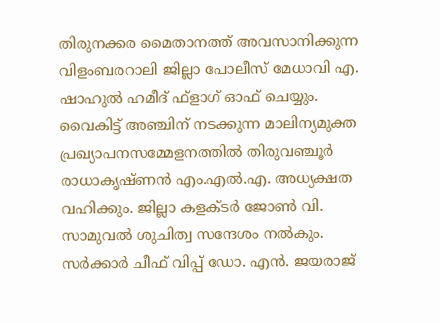തിരുനക്കര മൈതാനത്ത് അവസാനിക്കുന്ന വിളംബരറാലി ജില്ലാ പോലീസ് മേധാവി എ. ഷാഹുൽ ഹമീദ് ഫ്ളാഗ് ഓഫ് ചെയ്യും. വൈകിട്ട് അഞ്ചിന് നടക്കുന്ന മാലിന്യമുക്ത പ്രഖ്യാപനസമ്മേളനത്തിൽ തിരുവഞ്ചൂർ രാധാകൃഷ്ണൻ എം.എൽ.എ. അധ്യക്ഷത വഹിക്കും. ജില്ലാ കളക്ടർ ജോൺ വി. സാമുവൽ ശുചിത്വ സന്ദേശം നൽകും. സർക്കാർ ചീഫ് വിപ്പ് ഡോ. എൻ. ജയരാജ്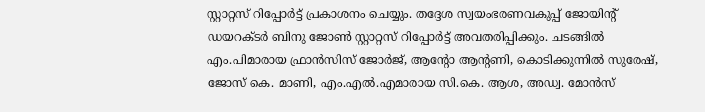സ്റ്റാറ്റസ് റിപ്പോർട്ട് പ്രകാശനം ചെയ്യും. തദ്ദേശ സ്വയംഭരണവകുപ്പ് ജോയിന്റ് ഡയറക്ടർ ബിനു ജോൺ സ്റ്റാറ്റസ് റിപ്പോർട്ട് അവതരിപ്പിക്കും. ചടങ്ങിൽ എം.പിമാരായ ഫ്രാൻസിസ് ജോർജ്, ആന്റോ ആന്റണി, കൊടിക്കുന്നിൽ സുരേഷ്, ജോസ് കെ. മാണി, എം.എൽ.എമാരായ സി.കെ. ആശ, അഡ്വ. മോൻസ്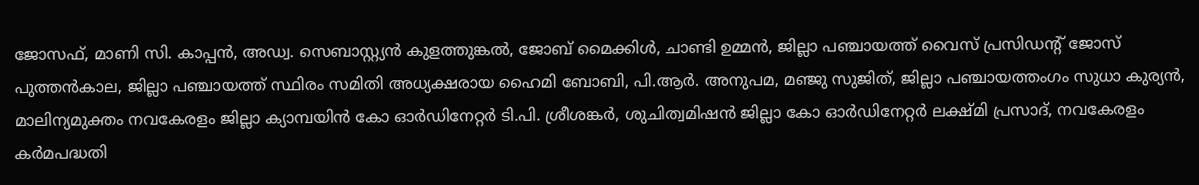ജോസഫ്, മാണി സി. കാപ്പൻ, അഡ്വ. സെബാസ്റ്റ്യൻ കുളത്തുങ്കൽ, ജോബ് മൈക്കിൾ, ചാണ്ടി ഉമ്മൻ, ജില്ലാ പഞ്ചായത്ത് വൈസ് പ്രസിഡന്റ് ജോസ് പുത്തൻകാല, ജില്ലാ പഞ്ചായത്ത് സ്ഥിരം സമിതി അധ്യക്ഷരായ ഹൈമി ബോബി, പി.ആർ. അനുപമ, മഞ്ജു സുജിത്, ജില്ലാ പഞ്ചായത്തംഗം സുധാ കുര്യൻ, മാലിന്യമുക്തം നവകേരളം ജില്ലാ ക്യാമ്പയിൻ കോ ഓർഡിനേറ്റർ ടി.പി. ശ്രീശങ്കർ, ശുചിത്വമിഷൻ ജില്ലാ കോ ഓർഡിനേറ്റർ ലക്ഷ്മി പ്രസാദ്, നവകേരളം കർമപദ്ധതി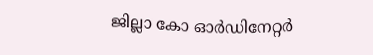ജില്ലാ കോ ഓർഡിനേറ്റർ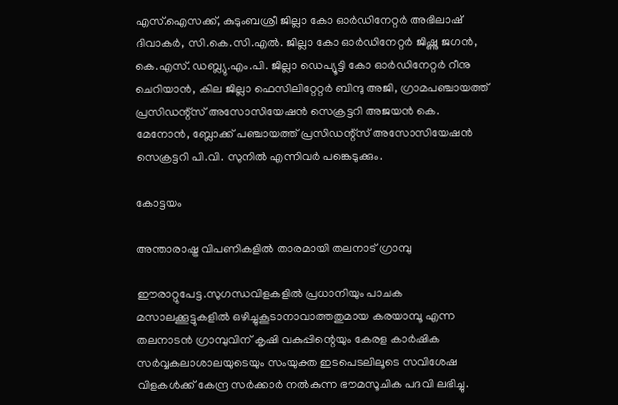എസ്.ഐസക്ക്, കുടുംബശ്രീ ജില്ലാ കോ ഓർഡിനേറ്റർ അഭിലാഷ് ദിവാകർ, സി.കെ.സി.എൽ. ജില്ലാ കോ ഓർഡിനേറ്റർ ജിഷ്ണു ജഗൻ, കെ.എസ്. ഡബ്ല്യു.എം.പി. ജില്ലാ ഡെപ്യൂട്ടി കോ ഓർഡിനേറ്റർ റീനു ചെറിയാൻ, കില ജില്ലാ ഫെസിലിറ്റേറ്റർ ബിന്ദു അജി, ഗ്രാമപഞ്ചായത്ത് പ്രസിഡന്റ്സ് അസോസിയേഷൻ സെക്രട്ടറി അജയൻ കെ. മേനോൻ, ബ്ലോക്ക് പഞ്ചായത്ത് പ്രസിഡന്റ്സ് അസോസിയേഷൻ സെക്രട്ടറി പി.വി. സുനിൽ എന്നിവർ പങ്കെടുക്കും.

കോട്ടയം

അന്താരാഷ്ട്ര വിപണികളിൽ താരമായി തലനാട് ഗ്രാമ്പു

ഈരാറ്റുപേട്ട.സുഗന്ധവിളകളിൽ പ്രധാനിയും പാചക മസാലക്കൂട്ടുകളിൽ ഒഴിച്ചുകൂടാനാവാത്തതുമായ കരയാമ്പൂ എന്ന തലനാടൻ ഗ്രാമ്പുവിന് കൃഷി വകുപ്പിന്റെയും കേരള കാർഷിക സർവ്വകലാശാലയുടെയും സംയുക്ത ഇടപെടലിലൂടെ സവിശേഷ വിളകൾക്ക് കേന്ദ്ര സർക്കാർ നൽകുന്ന ഭൗമസൂചിക പദവി ലഭിച്ചു.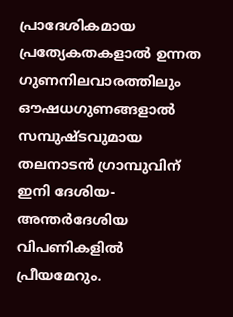പ്രാദേശികമായ പ്രത്യേകതകളാൽ ഉന്നത ഗുണനിലവാരത്തിലും ഔഷധഗുണങ്ങളാൽ സമ്പുഷ്‌ടവുമായ തലനാടൻ ഗ്രാമ്പുവിന് ഇനി ദേശിയ-അന്തർദേശിയ വിപണികളിൽ പ്രീയമേറും.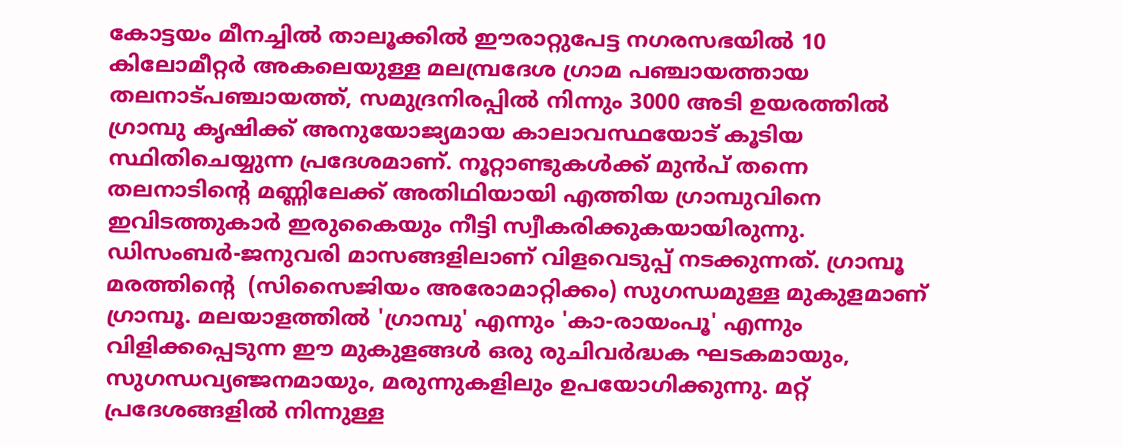കോട്ടയം മീനച്ചിൽ താലൂക്കിൽ ഈരാറ്റുപേട്ട നഗരസഭയിൽ 10   കിലോമീറ്റർ അകലെയുള്ള മലമ്പ്രദേശ ഗ്രാമ പഞ്ചായത്തായ തലനാട്പഞ്ചായത്ത്, സമുദ്രനിരപ്പിൽ നിന്നും 3000 അടി ഉയരത്തിൽ ഗ്രാമ്പു കൃഷിക്ക് അനുയോജ്യമായ കാലാവസ്ഥയോട് കൂടിയ സ്ഥിതിചെയ്യുന്ന പ്രദേശമാണ്. നൂറ്റാണ്ടുകൾക്ക് മുൻപ് തന്നെ തലനാടിന്റെ മണ്ണിലേക്ക് അതിഥിയായി എത്തിയ ഗ്രാമ്പുവിനെ ഇവിടത്തുകാർ ഇരുകൈയും നീട്ടി സ്വീകരിക്കുകയായിരുന്നു.  ഡിസംബർ-ജനുവരി മാസങ്ങളിലാണ് വിളവെടുപ്പ് നടക്കുന്നത്. ഗ്രാമ്പൂ മരത്തിന്റെ  (സിസൈജിയം അരോമാറ്റിക്കം) സുഗന്ധമുള്ള മുകുളമാണ് ഗ്രാമ്പൂ. മലയാളത്തിൽ 'ഗ്രാമ്പു' എന്നും 'കാ-രായംപൂ' എന്നും വിളിക്കപ്പെടുന്ന ഈ മുകുളങ്ങൾ ഒരു രുചിവർദ്ധക ഘടകമായും, സുഗന്ധവ്യഞ്ജനമായും, മരുന്നുകളിലും ഉപയോഗിക്കുന്നു. മറ്റ് പ്രദേശങ്ങളിൽ നിന്നുള്ള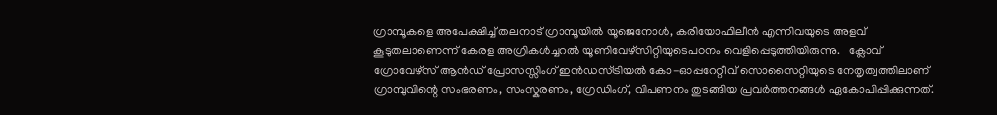ഗ്രാമ്പൂകളെ അപേക്ഷിച്ച് തലനാട് ഗ്രാമ്പൂയിൽ യൂജെനോൾ, കരിയോഫിലീൻ എന്നിവയുടെ അളവ് കൂടുതലാണെന്ന് കേരള അഗ്രികൾച്ചറൽ യൂണിവേഴ്സിറ്റിയുടെപഠനം വെളിപ്പെടുത്തിയിരുന്നു.   ക്ലോവ് ഗ്രോവേഴ്സ് ആൻഡ് പ്രോസസ്സിംഗ് ഇൻഡസ്ട്രിയൽ കോ-ഓപ്പറേറ്റീവ് സൊസൈറ്റിയുടെ നേതൃത്വത്തിലാണ് ഗ്രാമ്പുവിന്റെ സംഭരണം, സംസ്കരണം, ഗ്രേഡിംഗ്, വിപണനം തുടങ്ങിയ പ്രവർത്തനങ്ങൾ ഏകോപിപ്പിക്കുന്നത്.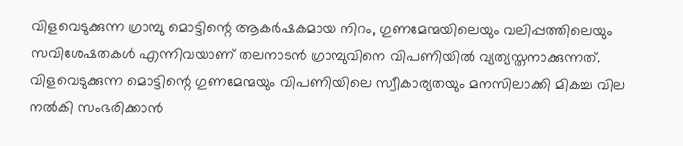വിളവെടുക്കുന്ന ഗ്രാമ്പു മൊട്ടിന്റെ ആകർഷകമായ നിറം, ഗുണമേന്മയിലെയും വലിപ്പത്തിലെയും സവിശേഷതകൾ എന്നിവയാണ് തലനാടൻ ഗ്രാമ്പുവിനെ വിപണിയിൽ വ്യത്യസ്തനാക്കുന്നത്. വിളവെടുക്കുന്ന മൊട്ടിന്റെ ഗുണമേന്മയും വിപണിയിലെ സ്വീകാര്യതയും മനസിലാക്കി മികച്ച വില നൽകി സംഭരിക്കാൻ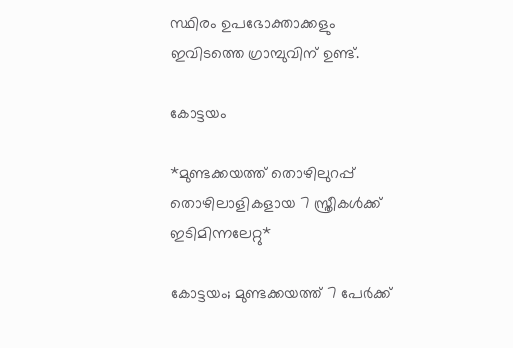സ്ഥിരം ഉപഭോക്താക്കളും ഇവിടത്തെ ഗ്രാമ്പുവിന് ഉണ്ട്.

കോട്ടയം

*മുണ്ടക്കയത്ത് തൊഴിലുറപ്പ് തൊഴിലാളികളായ 7 സ്ത്രീകൾക്ക് ഇടിമിന്നലേറ്റു*

കോട്ടയം; മുണ്ടക്കയത്ത് 7 പേർക്ക്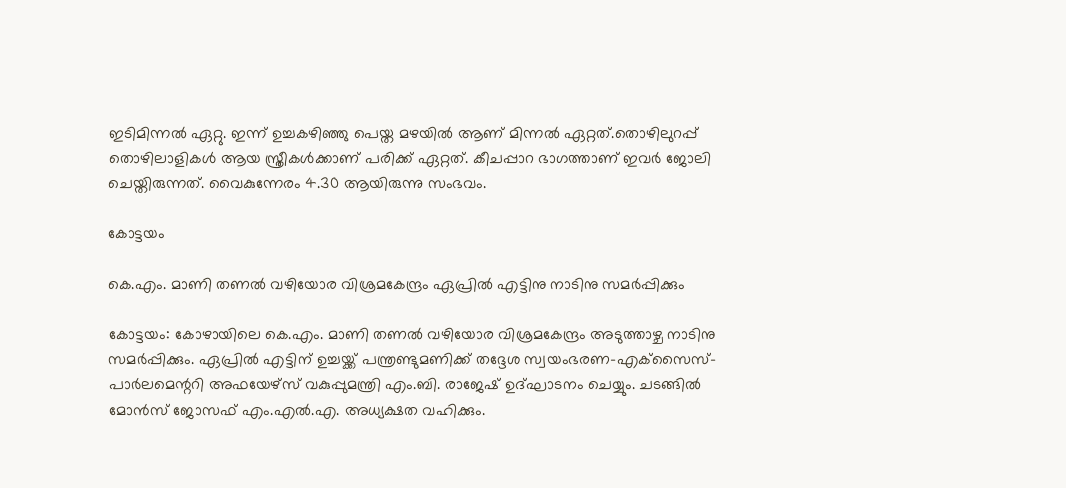ഇടിമിന്നൽ ഏറ്റു. ഇന്ന് ഉച്ചകഴിഞ്ഞു പെയ്ത മഴയിൽ ആണ് മിന്നൽ ഏറ്റത്.തൊഴിലുറപ്പ് തൊഴിലാളികൾ ആയ സ്ത്രീകൾക്കാണ് പരിക്ക് ഏറ്റത്. കീചപ്പാറ ഭാഗത്താണ് ഇവർ ജോലി ചെയ്തിരുന്നത്. വൈകുന്നേരം 4.30 ആയിരുന്നു സംഭവം.

കോട്ടയം

കെ.എം. മാണി തണൽ വഴിയോര വിശ്രമകേന്ദ്രം ഏപ്രിൽ എട്ടിനു നാടിനു സമർപ്പിക്കും

കോട്ടയം: കോഴായിലെ കെ.എം. മാണി തണൽ വഴിയോര വിശ്രമകേന്ദ്രം അടുത്താഴ്ച നാടിനു സമർപ്പിക്കും. ഏപ്രിൽ എട്ടിന് ഉച്ചയ്ക്ക് പന്ത്രണ്ടുമണിക്ക് തദ്ദേശ സ്വയംഭരണ-എക്‌സൈസ്-പാർലമെന്ററി അഫയേഴ്സ് വകുപ്പുമന്ത്രി എം.ബി. രാജേഷ് ഉദ്ഘാടനം ചെയ്യും. ചടങ്ങിൽ മോൻസ് ജോസഫ് എം.എൽ.എ. അധ്യക്ഷത വഹിക്കും.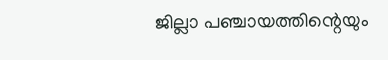ജില്ലാ പഞ്ചായത്തിന്റെയും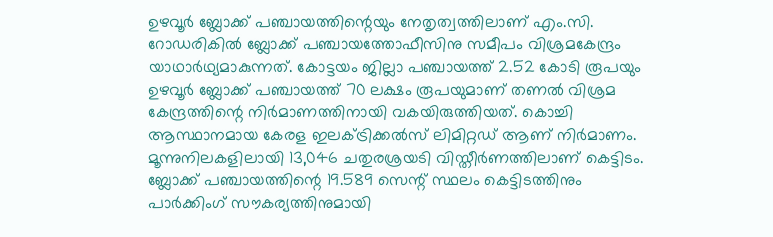ഉഴവൂർ ബ്ലോക്ക് പഞ്ചായത്തിന്റെയും നേതൃത്വത്തിലാണ് എം.സി. റോഡരികിൽ ബ്ലോക്ക് പഞ്ചായത്തോഫീസിനു സമീപം വിശ്രമകേന്ദ്രം യാഥാർഥ്യമാകുന്നത്. കോട്ടയം ജില്ലാ പഞ്ചായത്ത് 2.52 കോടി രൂപയും ഉഴവൂർ ബ്ലോക്ക് പഞ്ചായത്ത് 70 ലക്ഷം രൂപയുമാണ് തണൽ വിശ്രമ കേന്ദ്രത്തിന്റെ നിർമാണത്തിനായി വകയിരുത്തിയത്. കൊച്ചി ആസ്ഥാനമായ കേരള ഇലക്ട്രിക്കൽസ് ലിമിറ്റഡ് ആണ് നിർമാണം.   മൂന്നുനിലകളിലായി 13,046 ചതുരശ്രയടി വിസ്തീർണത്തിലാണ് കെട്ടിടം. ബ്ലോക്ക് പഞ്ചായത്തിന്റെ 19.589 സെന്റ് സ്ഥലം കെട്ടിടത്തിനും പാർക്കിംഗ് സൗകര്യത്തിനുമായി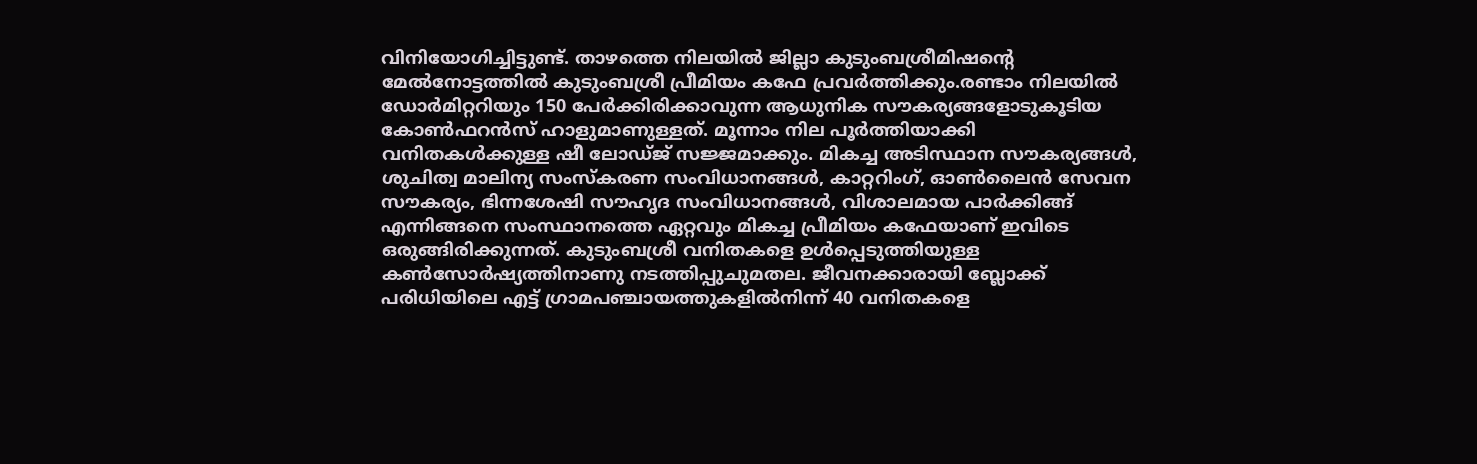വിനിയോഗിച്ചിട്ടുണ്ട്. താഴത്തെ നിലയിൽ ജില്ലാ കുടുംബശ്രീമിഷന്റെ മേൽനോട്ടത്തിൽ കുടുംബശ്രീ പ്രീമിയം കഫേ പ്രവർത്തിക്കും.രണ്ടാം നിലയിൽ ഡോർമിറ്ററിയും 150 പേർക്കിരിക്കാവുന്ന ആധുനിക സൗകര്യങ്ങളോടുകൂടിയ കോൺഫറൻസ് ഹാളുമാണുള്ളത്. മൂന്നാം നില പൂർത്തിയാക്കി വനിതകൾക്കുള്ള ഷീ ലോഡ്ജ് സജ്ജമാക്കും. മികച്ച അടിസ്ഥാന സൗകര്യങ്ങൾ, ശുചിത്വ മാലിന്യ സംസ്‌കരണ സംവിധാനങ്ങൾ, കാറ്ററിംഗ്, ഓൺലൈൻ സേവന സൗകര്യം, ഭിന്നശേഷി സൗഹൃദ സംവിധാനങ്ങൾ, വിശാലമായ പാർക്കിങ്ങ് എന്നിങ്ങനെ സംസ്ഥാനത്തെ ഏറ്റവും മികച്ച പ്രീമിയം കഫേയാണ് ഇവിടെ ഒരുങ്ങിരിക്കുന്നത്. കുടുംബശ്രീ വനിതകളെ ഉൾപ്പെടുത്തിയുള്ള കൺസോർഷ്യത്തിനാണു നടത്തിപ്പുചുമതല. ജീവനക്കാരായി ബ്ലോക്ക് പരിധിയിലെ എട്ട് ഗ്രാമപഞ്ചായത്തുകളിൽനിന്ന് 40 വനിതകളെ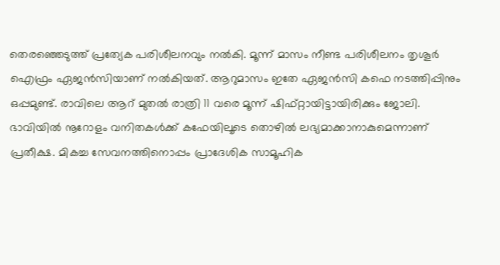തെരഞ്ഞെടുത്ത് പ്രത്യേക പരിശീലനവും നൽകി. മൂന്ന് മാസം നീണ്ട പരിശീലനം തൃശൂർ ഐഫ്രം ഏജൻസിയാണ് നൽകിയത്. ആറുമാസം ഇതേ ഏജൻസി കഫെ നടത്തിപ്പിനും ഒപ്പമുണ്ട്. രാവിലെ ആറ് മുതൽ രാത്രി 11 വരെ മൂന്ന് ഷിഫ്റ്റായിട്ടായിരിക്കും ജോലി. ഭാവിയിൽ നൂറോളം വനിതകൾക്ക് കഫേയിലൂടെ തൊഴിൽ ലഭ്യമാക്കാനാകുമെന്നാണ് പ്രതീക്ഷ. മികച്ച സേവനത്തിനൊപ്പം പ്രാദേശിക സാമൂഹിക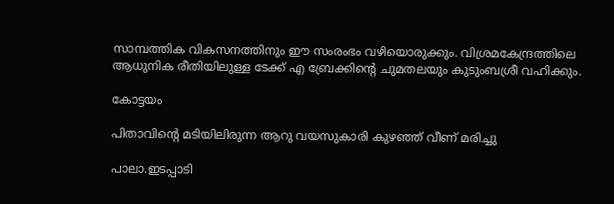സാമ്പത്തിക വികസനത്തിനും ഈ സംരംഭം വഴിയൊരുക്കും. വിശ്രമകേന്ദ്രത്തിലെ ആധുനിക രീതിയിലുള്ള ടേക്ക് എ ബ്രേക്കിന്റെ ചുമതലയും കുടുംബശ്രീ വഹിക്കും.

കോട്ടയം

പിതാവിൻ്റെ മടിയിലിരുന്ന ആറു വയസുകാരി കുഴഞ്ഞ് വീണ് മരിച്ചു

പാലാ.ഇടപ്പാടി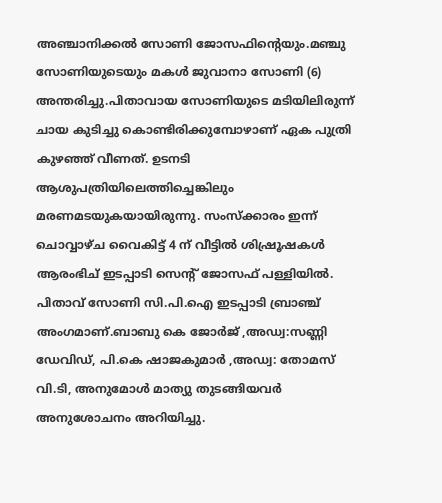അഞ്ചാനിക്കൽ സോണി ജോസഫിന്റെയും.മഞ്ചു സോണിയുടെയും മകൾ ജുവാനാ സോണി (6) അന്തരിച്ചു.പിതാവായ സോണിയുടെ മടിയിലിരുന്ന് ചായ കുടിച്ചു കൊണ്ടിരിക്കുമ്പോഴാണ് ഏക പുത്രി കുഴഞ്ഞ് വീണത്. ഉടനടി ആശുപത്രിയിലെത്തിച്ചെങ്കിലും മരണമടയുകയായിരുന്നു. സംസ്ക്കാരം ഇന്ന് ചൊവ്വാഴ്ച വൈകിട്ട് 4 ന് വീട്ടിൽ ശിഷ്രൂഷകൾ ആരംഭിച് ഇടപ്പാടി സെന്റ് ജോസഫ് പള്ളിയിൽ. പിതാവ് സോണി സി.പി.ഐ ഇടപ്പാടി ബ്രാഞ്ച് അംഗമാണ്.ബാബു കെ ജോർജ് ,അഡ്വ:സണ്ണി ഡേവിഡ്, പി.കെ ഷാജകുമാർ ,അഡ്വ: തോമസ് വി.ടി, അനുമോൾ മാത്യു തുടങ്ങിയവർ അനുശോചനം അറിയിച്ചു.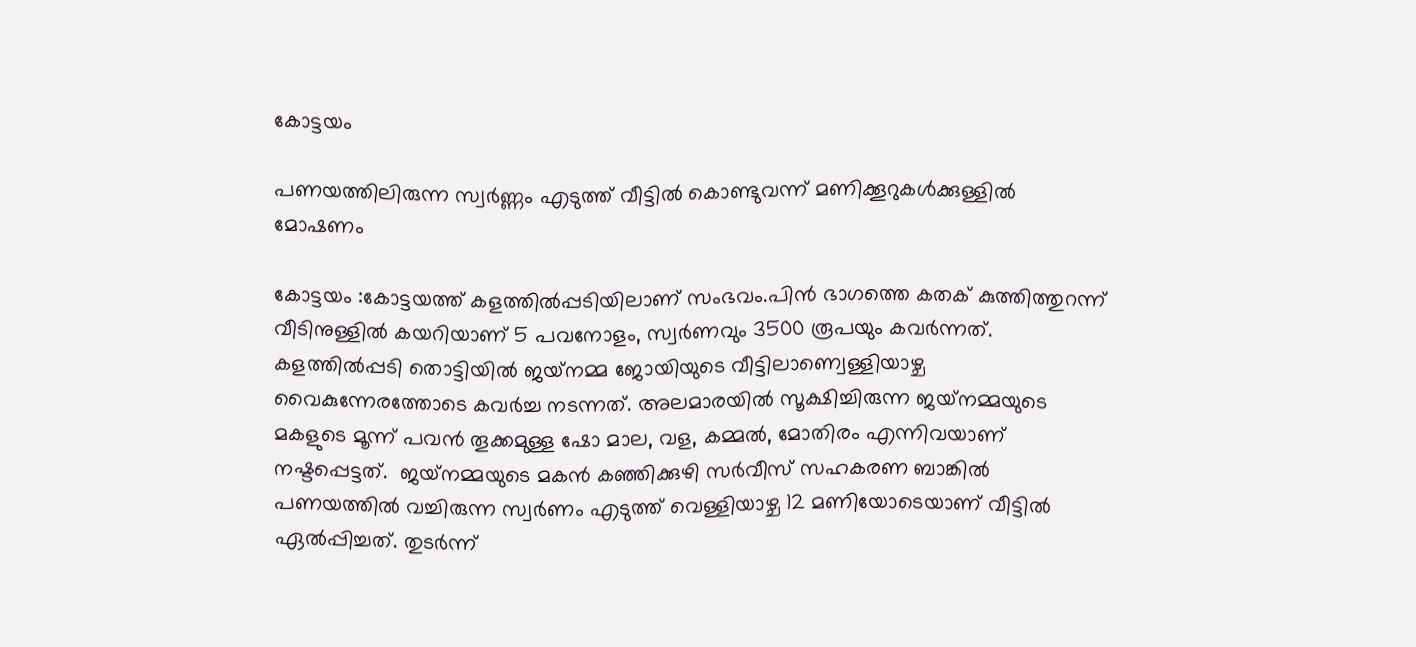കോട്ടയം

പണയത്തിലിരുന്ന സ്വർണ്ണം എടുത്ത് വീട്ടിൽ കൊണ്ടുവന്ന് മണിക്കൂറുകൾക്കുള്ളിൽ മോഷണം

കോട്ടയം :കോട്ടയത്ത് കളത്തിൽപ്പടിയിലാണ് സംഭവം.പിൻ ഭാഗത്തെ കതക് കുത്തിത്തുറന്ന് വീടിനുള്ളിൽ കയറിയാണ് 5 പവനോളം, സ്വർണവും 3500 രൂപയും കവർന്നത്. കളത്തിൽപ്പടി തൊട്ടിയിൽ ജയ്‌നമ്മ ജോയിയുടെ വീട്ടിലാണ്വെള്ളിയാഴ്ച വൈകുന്നേരത്തോടെ കവർച്ച നടന്നത്. അലമാരയിൽ സൂക്ഷിച്ചിരുന്ന ജയ്‌നമ്മയുടെ മകളുടെ മൂന്ന് പവൻ തൂക്കമുള്ള ഷോ മാല, വള, കമ്മൽ, മോതിരം എന്നിവയാണ് നഷ്ടപ്പെട്ടത്.  ജയ്‌നമ്മയുടെ മകൻ കഞ്ഞിക്കുഴി സർവീസ് സഹകരണ ബാങ്കിൽ പണയത്തിൽ വച്ചിരുന്ന സ്വർണം എടുത്ത് വെള്ളിയാഴ്ച 12 മണിയോടെയാണ് വീട്ടിൽ ഏൽപ്പിച്ചത്. തുടർന്ന്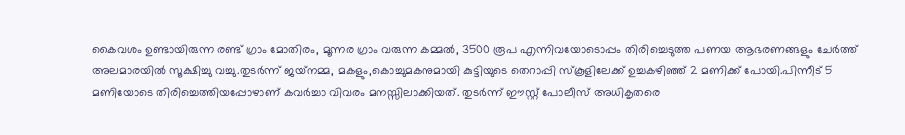കൈവശം ഉണ്ടായിരുന്ന രണ്ട് ഗ്രാം മോതിരം, മൂന്നര ഗ്രാം വരുന്ന കമ്മൽ, 3500 രൂപ എന്നിവയോടൊപ്പം തിരിച്ചെടുത്ത പണയ ആഭരണങ്ങളും ചേർത്ത് അലമാരയിൽ സൂക്ഷിച്ചു വച്ചു.തുടർന്ന് ജയ്‌നമ്മ, മകളും,കൊച്ചുമകനുമായി കുട്ടിയുടെ തെറാപ്പി സ്‌കൂളിലേക്ക് ഉച്ചകഴിഞ്ഞ് 2 മണിക്ക് പോയി.പിന്നീട് 5 മണിയോടെ തിരിച്ചെത്തിയപ്പോഴാണ് കവർച്ചാ വിവരം മനസ്സിലാക്കിയത്. തുടർന്ന് ഈസ്റ്റ് പോലീസ് അധികൃതരെ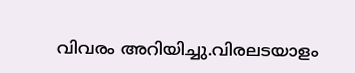വിവരം അറിയിച്ചു.വിരലടയാളം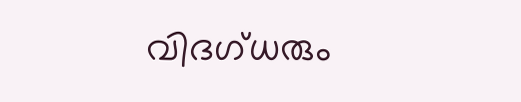വിദഗ്ധരും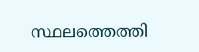സ്ഥലത്തെത്തി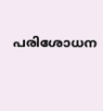പരിശോധന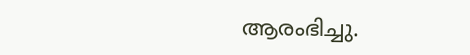ആരംഭിച്ചു.